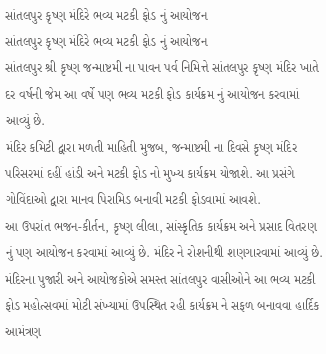સાંતલપુર કૃષ્ણ મંદિરે ભવ્ય મટકી ફોડ નું આયોજન
સાંતલપુર કૃષ્ણ મંદિરે ભવ્ય મટકી ફોડ નું આયોજન
સાંતલપુર શ્રી કૃષ્ણ જન્માષ્ટમી ના પાવન પર્વ નિમિત્તે સાંતલપુર કૃષ્ણ મંદિર ખાતે દર વર્ષની જેમ આ વર્ષે પણ ભવ્ય મટકી ફોડ કાર્યક્રમ નું આયોજન કરવામાં આવ્યું છે.
મંદિર કમિટી દ્વારા મળતી માહિતી મુજબ, જન્માષ્ટમી ના દિવસે કૃષ્ણ મંદિર પરિસરમાં દહીં હાંડી અને મટકી ફોડ નો મુખ્ય કાર્યક્રમ યોજાશે. આ પ્રસંગે ગોવિંદાઓ દ્વારા માનવ પિરામિડ બનાવી મટકી ફોડવામાં આવશે.
આ ઉપરાંત ભજન-કીર્તન, કૃષ્ણ લીલા, સાંસ્કૃતિક કાર્યક્રમ અને પ્રસાદ વિતરણ નું પણ આયોજન કરવામાં આવ્યું છે. મંદિર ને રોશનીથી શણગારવામાં આવ્યું છે.
મંદિરના પુજારી અને આયોજકોએ સમસ્ત સાંતલપુર વાસીઓને આ ભવ્ય મટકી ફોડ મહોત્સવમાં મોટી સંખ્યામાં ઉપસ્થિત રહી કાર્યક્રમ ને સફળ બનાવવા હાર્દિક આમંત્રણ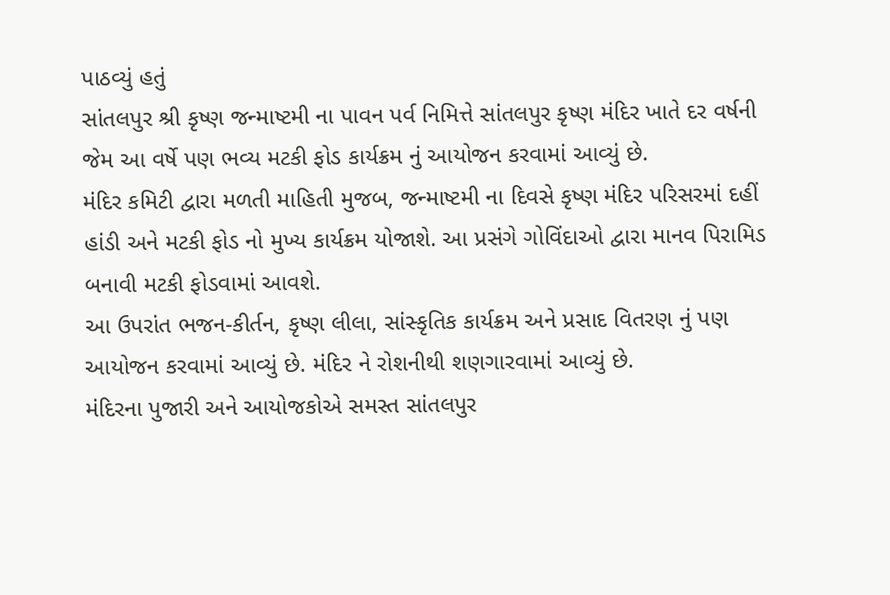પાઠવ્યું હતું
સાંતલપુર શ્રી કૃષ્ણ જન્માષ્ટમી ના પાવન પર્વ નિમિત્તે સાંતલપુર કૃષ્ણ મંદિર ખાતે દર વર્ષની જેમ આ વર્ષે પણ ભવ્ય મટકી ફોડ કાર્યક્રમ નું આયોજન કરવામાં આવ્યું છે.
મંદિર કમિટી દ્વારા મળતી માહિતી મુજબ, જન્માષ્ટમી ના દિવસે કૃષ્ણ મંદિર પરિસરમાં દહીં હાંડી અને મટકી ફોડ નો મુખ્ય કાર્યક્રમ યોજાશે. આ પ્રસંગે ગોવિંદાઓ દ્વારા માનવ પિરામિડ બનાવી મટકી ફોડવામાં આવશે.
આ ઉપરાંત ભજન-કીર્તન, કૃષ્ણ લીલા, સાંસ્કૃતિક કાર્યક્રમ અને પ્રસાદ વિતરણ નું પણ આયોજન કરવામાં આવ્યું છે. મંદિર ને રોશનીથી શણગારવામાં આવ્યું છે.
મંદિરના પુજારી અને આયોજકોએ સમસ્ત સાંતલપુર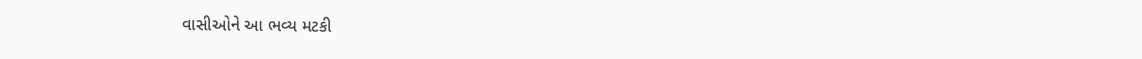વાસીઓને આ ભવ્ય મટકી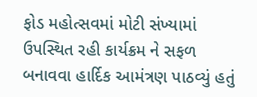ફોડ મહોત્સવમાં મોટી સંખ્યામાં ઉપસ્થિત રહી કાર્યક્રમ ને સફળ બનાવવા હાર્દિક આમંત્રણ પાઠવ્યું હતું